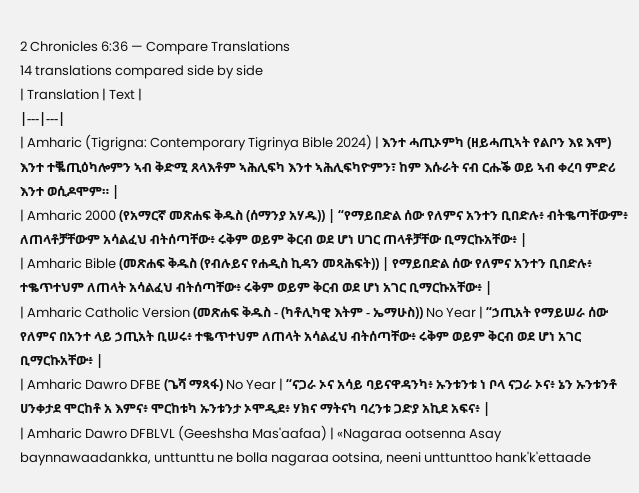2 Chronicles 6:36 — Compare Translations
14 translations compared side by side
| Translation | Text |
|---|---|
| Amharic (Tigrigna: Contemporary Tigrinya Bible 2024) | እንተ ሓጢኦምካ (ዘይሓጢኣት የልቦን እዩ እሞ) እንተ ተቘጢዕካሎምን ኣብ ቅድሚ ጸላእቶም ኣሕሊፍካ እንተ ኣሕሊፍካዮምን፣ ከም እሱራት ናብ ርሑቕ ወይ ኣብ ቀረባ ምድሪ እንተ ወሲዶሞም። |
| Amharic 2000 (የአማርኛ መጽሐፍ ቅዱስ (ሰማንያ አሃዱ)) | “የማይበድል ሰው የለምና አንተን ቢበድሉ፥ ብትቈጣቸውም፥ ለጠላቶቻቸውም አሳልፈህ ብትሰጣቸው፥ ሩቅም ወይም ቅርብ ወደ ሆነ ሀገር ጠላቶቻቸው ቢማርኩአቸው፥ |
| Amharic Bible (መጽሐፍ ቅዱስ (የብሉይና የሐዲስ ኪዳን መጻሕፍት)) | የማይበድል ሰው የለምና አንተን ቢበድሉ፥ ተቈጥተህም ለጠላት አሳልፈህ ብትሰጣቸው፥ ሩቅም ወይም ቅርብ ወደ ሆነ አገር ቢማርኩአቸው፥ |
| Amharic Catholic Version (መጽሐፍ ቅዱስ - (ካቶሊካዊ እትም - ኤማሁስ)) No Year | “ኃጢአት የማይሠራ ሰው የለምና በአንተ ላይ ኃጢአት ቢሠሩ፥ ተቈጥተህም ለጠላት አሳልፈህ ብትሰጣቸው፥ ሩቅም ወይም ቅርብ ወደ ሆነ አገር ቢማርኩአቸው፥ |
| Amharic Dawro DFBE (ጌሻ ማጻፋ) No Year | “ናጋራ ኦና አሳይ ባይናዋዳንካ፥ ኡንቱንቱ ነ ቦላ ናጋራ ኦና፥ ኔን ኡንቱንቶ ሀንቀታደ ሞርከቶ አ እምና፥ ሞርከቱካ ኡንቱንታ ኦሞዲደ፥ ሃክና ማትናካ ባረንቱ ጋድያ አኪደ አፍና፥ |
| Amharic Dawro DFBLVL (Geeshsha Mas'aafaa) | «Nagaraa ootsenna Asay baynnawaadankka, unttunttu ne bolla nagaraa ootsina, neeni unttunttoo hank'k'ettaade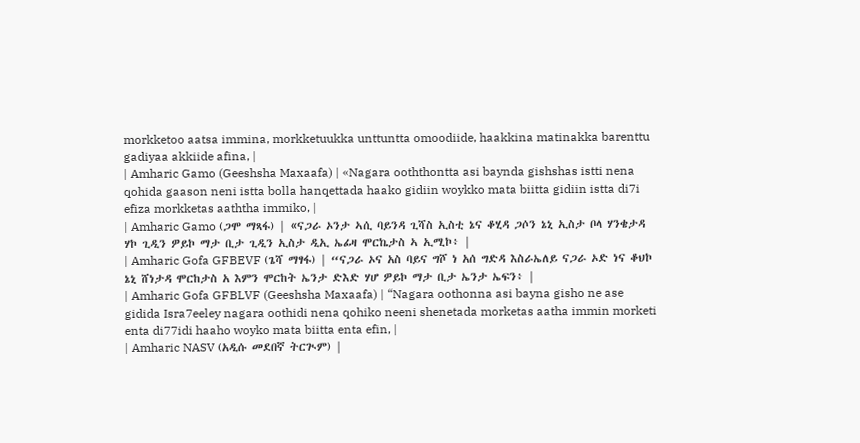morkketoo aatsa immina, morkketuukka unttuntta omoodiide, haakkina matinakka barenttu gadiyaa akkiide afina, |
| Amharic Gamo (Geeshsha Maxaafa) | «Nagara ooththontta asi baynda gishshas istti nena qohida gaason neni istta bolla hanqettada haako gidiin woykko mata biitta gidiin istta di7i efiza morkketas aaththa immiko, |
| Amharic Gamo (ጋሞ ማጻፋ) | «ናጋራ ኦንታ ኣሲ ባይንዳ ጊሻስ ኢስቲ ኔና ቆሂዳ ጋሶን ኔኒ ኢስታ ቦላ ሃንቄታዳ ሃኮ ጊዲን ዎይኮ ማታ ቢታ ጊዲን ኢስታ ዲኢ ኤፊዛ ሞርኬታስ ኣ ኢሚኮ፥ |
| Amharic Gofa GFBEVF (ጌሻ ማፃፋ) | “ናጋራ ኦና አስ ባይና ግሾ ነ አሰ ግድዳ እስራኤለይ ናጋራ ኦድ ነና ቆህኮ ኔኒ ሸነታዳ ሞርከታስ አ እምን ሞርከት ኤንታ ድእድ ሃሆ ዎይኮ ማታ ቢታ ኤንታ ኤፍን፥ |
| Amharic Gofa GFBLVF (Geeshsha Maxaafa) | “Nagara oothonna asi bayna gisho ne ase gidida Isra7eeley nagara oothidi nena qohiko neeni shenetada morketas aatha immin morketi enta di77idi haaho woyko mata biitta enta efin, |
| Amharic NASV (አዲሱ መደበኛ ትርጒም) |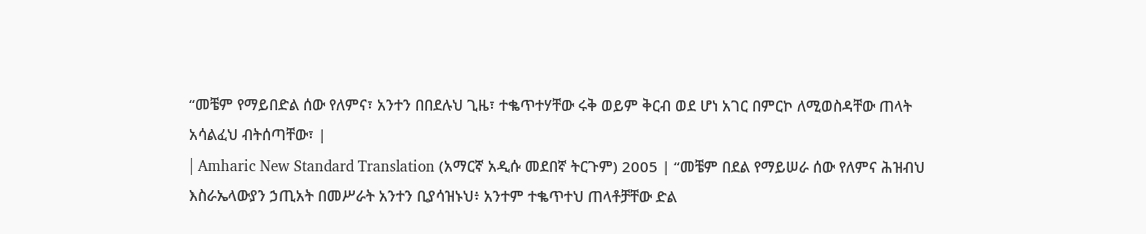“መቼም የማይበድል ሰው የለምና፣ አንተን በበደሉህ ጊዜ፣ ተቈጥተሃቸው ሩቅ ወይም ቅርብ ወደ ሆነ አገር በምርኮ ለሚወስዳቸው ጠላት አሳልፈህ ብትሰጣቸው፣ |
| Amharic New Standard Translation (አማርኛ አዲሱ መደበኛ ትርጉም) 2005 | “መቼም በደል የማይሠራ ሰው የለምና ሕዝብህ እስራኤላውያን ኃጢአት በመሥራት አንተን ቢያሳዝኑህ፥ አንተም ተቈጥተህ ጠላቶቻቸው ድል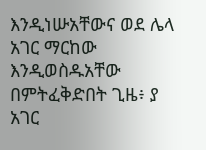እንዲነሡአቸውና ወደ ሌላ አገር ማርከው እንዲወስዱአቸው በምትፈቅድበት ጊዜ፥ ያ አገር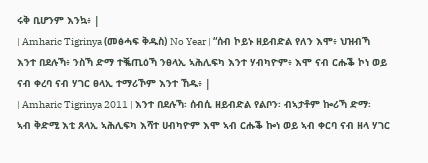ሩቅ ቢሆንም እንኳ፥ |
| Amharic Tigrinya (መፅሓፍ ቅዱስ) No Year | “ሰብ ኮይኑ ዘይብድል የለን እሞ፥ ህዝብኻ እንተ በደሉኻ፥ ንስኻ ድማ ተቘጢዕኻ ንፀላኢ ኣሕሊፍካ እንተ ሃብካዮም፥ እሞ ናብ ርሑቕ ኮነ ወይ ናብ ቀረባ ናብ ሃገር ፀላኢ ተማሪኾም እንተ ኸዱ፥ |
| Amharic Tigrinya 2011 | እንተ በደሉኻ፡ ሰብሲ ዘይብድል የልቦን፡ ብኣታቶም ኰሪኻ ድማ፡ ኣብ ቅድሚ እቲ ጸላኢ ኣሕሊፍካ እሻተ ሀብካዮም እሞ ኣብ ርሑቕ ኰነ ወይ ኣብ ቀርባ ናብ ዘላ ሃገር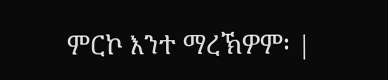ምርኮ እንተ ማረኽዎም፡ |